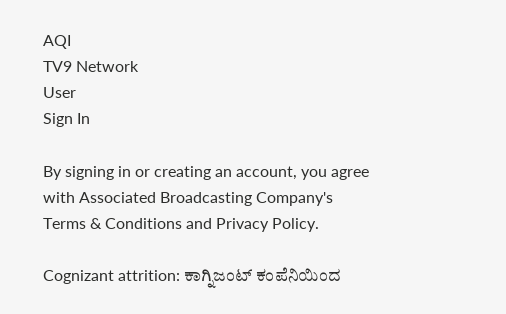AQI
TV9 Network
User
Sign In

By signing in or creating an account, you agree with Associated Broadcasting Company's Terms & Conditions and Privacy Policy.

Cognizant attrition: ಕಾಗ್ನಿಜಂಟ್ ಕಂಪೆನಿಯಿಂದ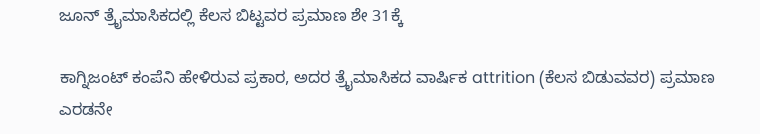ಜೂನ್ ತ್ರೈಮಾಸಿಕದಲ್ಲಿ ಕೆಲಸ ಬಿಟ್ಟವರ ಪ್ರಮಾಣ ಶೇ 31ಕ್ಕೆ

ಕಾಗ್ನಿಜಂಟ್ ಕಂಪೆನಿ ಹೇಳಿರುವ ಪ್ರಕಾರ, ಅದರ ತ್ರೈಮಾಸಿಕದ ವಾರ್ಷಿಕ attrition (ಕೆಲಸ ಬಿಡುವವರ) ಪ್ರಮಾಣ ಎರಡನೇ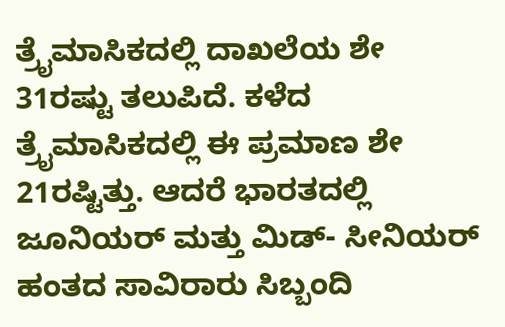ತ್ರೈಮಾಸಿಕದಲ್ಲಿ ದಾಖಲೆಯ ಶೇ 31ರಷ್ಟು ತಲುಪಿದೆ. ಕಳೆದ ತ್ರೈಮಾಸಿಕದಲ್ಲಿ ಈ ಪ್ರಮಾಣ ಶೇ 21ರಷ್ಟಿತ್ತು. ಆದರೆ ಭಾರತದಲ್ಲಿ ಜೂನಿಯರ್ ಮತ್ತು ಮಿಡ್- ಸೀನಿಯರ್ ಹಂತದ ಸಾವಿರಾರು ಸಿಬ್ಬಂದಿ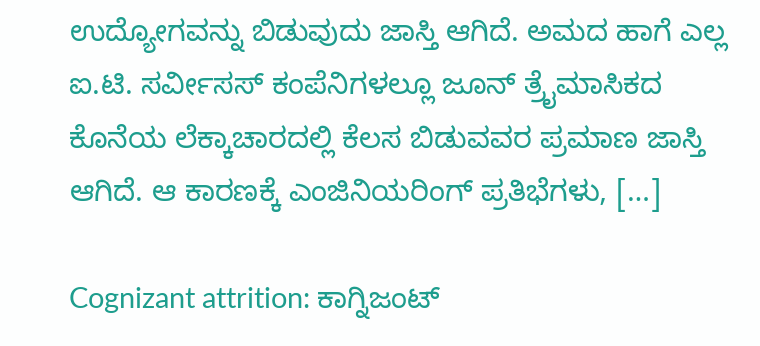ಉದ್ಯೋಗವನ್ನು ಬಿಡುವುದು ಜಾಸ್ತಿ ಆಗಿದೆ. ಅಮದ ಹಾಗೆ ಎಲ್ಲ ಐ.ಟಿ. ಸರ್ವೀಸಸ್ ಕಂಪೆನಿಗಳಲ್ಲೂ ಜೂನ್ ತ್ರೈಮಾಸಿಕದ ಕೊನೆಯ ಲೆಕ್ಕಾಚಾರದಲ್ಲಿ ಕೆಲಸ ಬಿಡುವವರ ಪ್ರಮಾಣ ಜಾಸ್ತಿ ಆಗಿದೆ. ಆ ಕಾರಣಕ್ಕೆ ಎಂಜಿನಿಯರಿಂಗ್ ಪ್ರತಿಭೆಗಳು, […]

Cognizant attrition: ಕಾಗ್ನಿಜಂಟ್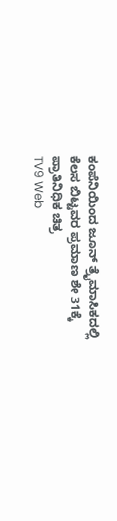ಕಂಪೆನಿಯಿಂದ ಜೂನ್ ತ್ರೈಮಾಸಿಕದಲ್ಲಿ ಕೆಲಸ ಬಿಟ್ಟವರ ಪ್ರಮಾಣ ಶೇ 31ಕ್ಕೆ
ಪ್ರಾತಿನಿಧಿಕ ಚಿತ್ರ
TV9 Web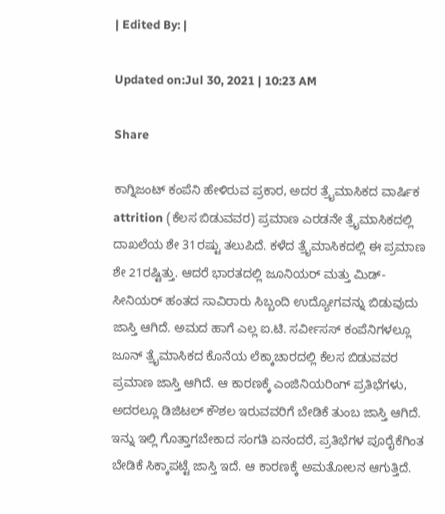| Edited By: |

Updated on:Jul 30, 2021 | 10:23 AM

Share

ಕಾಗ್ನಿಜಂಟ್ ಕಂಪೆನಿ ಹೇಳಿರುವ ಪ್ರಕಾರ, ಅದರ ತ್ರೈಮಾಸಿಕದ ವಾರ್ಷಿಕ attrition (ಕೆಲಸ ಬಿಡುವವರ) ಪ್ರಮಾಣ ಎರಡನೇ ತ್ರೈಮಾಸಿಕದಲ್ಲಿ ದಾಖಲೆಯ ಶೇ 31ರಷ್ಟು ತಲುಪಿದೆ. ಕಳೆದ ತ್ರೈಮಾಸಿಕದಲ್ಲಿ ಈ ಪ್ರಮಾಣ ಶೇ 21ರಷ್ಟಿತ್ತು. ಆದರೆ ಭಾರತದಲ್ಲಿ ಜೂನಿಯರ್ ಮತ್ತು ಮಿಡ್- ಸೀನಿಯರ್ ಹಂತದ ಸಾವಿರಾರು ಸಿಬ್ಬಂದಿ ಉದ್ಯೋಗವನ್ನು ಬಿಡುವುದು ಜಾಸ್ತಿ ಆಗಿದೆ. ಅಮದ ಹಾಗೆ ಎಲ್ಲ ಐ.ಟಿ. ಸರ್ವೀಸಸ್ ಕಂಪೆನಿಗಳಲ್ಲೂ ಜೂನ್ ತ್ರೈಮಾಸಿಕದ ಕೊನೆಯ ಲೆಕ್ಕಾಚಾರದಲ್ಲಿ ಕೆಲಸ ಬಿಡುವವರ ಪ್ರಮಾಣ ಜಾಸ್ತಿ ಆಗಿದೆ. ಆ ಕಾರಣಕ್ಕೆ ಎಂಜಿನಿಯರಿಂಗ್ ಪ್ರತಿಭೆಗಳು, ಅದರಲ್ಲೂ ಡಿಜಿಟಲ್ ಕೌಶಲ ಇರುವವರಿಗೆ ಬೇಡಿಕೆ ತುಂಬ ಜಾಸ್ತಿ ಆಗಿದೆ. ಇನ್ನು ಇಲ್ಲಿ ಗೊತ್ತಾಗಬೇಕಾದ ಸಂಗತಿ ಏನಂದರೆ, ಪ್ರತಿಭೆಗಳ ಪೂರೈಕೆಗಿಂತ ಬೇಡಿಕೆ ಸಿಕ್ಕಾಪಟ್ಟೆ ಜಾಸ್ತಿ ಇದೆ. ಆ ಕಾರಣಕ್ಕೆ ಅಮತೋಲನ ಆಗುತ್ತಿದೆ.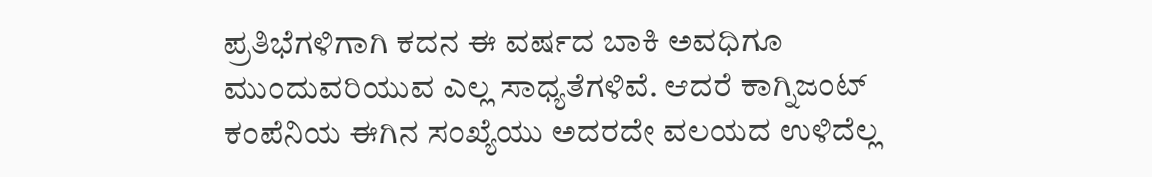ಪ್ರತಿಭೆಗಳಿಗಾಗಿ ಕದನ ಈ ವರ್ಷದ ಬಾಕಿ ಅವಧಿಗೂ ಮುಂದುವರಿಯುವ ಎಲ್ಲ ಸಾಧ್ಯತೆಗಳಿವೆ. ಆದರೆ ಕಾಗ್ನಿಜಂಟ್ ಕಂಪೆನಿಯ ಈಗಿನ ಸಂಖ್ಯೆಯು ಅದರದೇ ವಲಯದ ಉಳಿದೆಲ್ಲ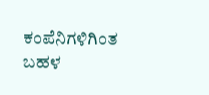ಕಂಪೆನಿಗಳಿಗಿಂತ ಬಹಳ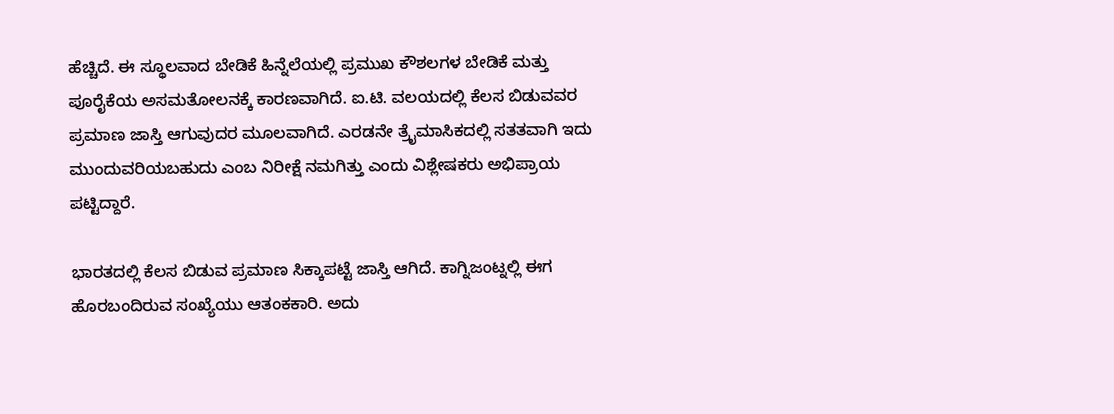ಹೆಚ್ಚಿದೆ. ಈ ಸ್ಥೂಲವಾದ ಬೇಡಿಕೆ ಹಿನ್ನೆಲೆಯಲ್ಲಿ ಪ್ರಮುಖ ಕೌಶಲಗಳ ಬೇಡಿಕೆ ಮತ್ತು ಪೂರೈಕೆಯ ಅಸಮತೋಲನಕ್ಕೆ ಕಾರಣವಾಗಿದೆ. ಐ.ಟಿ. ವಲಯದಲ್ಲಿ ಕೆಲಸ ಬಿಡುವವರ ಪ್ರಮಾಣ ಜಾಸ್ತಿ ಆಗುವುದರ ಮೂಲವಾಗಿದೆ. ಎರಡನೇ ತ್ರೈಮಾಸಿಕದಲ್ಲಿ ಸತತವಾಗಿ ಇದು ಮುಂದುವರಿಯಬಹುದು ಎಂಬ ನಿರೀಕ್ಷೆ ನಮಗಿತ್ತು ಎಂದು ವಿಶ್ಲೇಷಕರು ಅಭಿಪ್ರಾಯ ಪಟ್ಟಿದ್ದಾರೆ.

ಭಾರತದಲ್ಲಿ ಕೆಲಸ ಬಿಡುವ ಪ್ರಮಾಣ ಸಿಕ್ಕಾಪಟ್ಟೆ ಜಾಸ್ತಿ ಆಗಿದೆ. ಕಾಗ್ನಿಜಂಟ್ನಲ್ಲಿ ಈಗ ಹೊರಬಂದಿರುವ ಸಂಖ್ಯೆಯು ಆತಂಕಕಾರಿ. ಅದು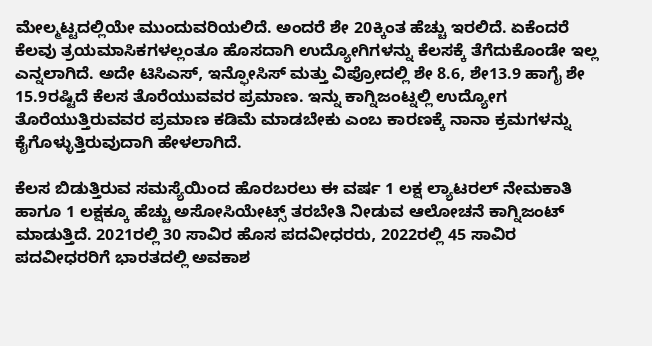ಮೇಲ್ಮಟ್ಟದಲ್ಲಿಯೇ ಮುಂದುವರಿಯಲಿದೆ. ಅಂದರೆ ಶೇ 20ಕ್ಕಿಂತ ಹೆಚ್ಚು ಇರಲಿದೆ. ಏಕೆಂದರೆ ಕೆಲವು ತ್ರಯಮಾಸಿಕಗಳಲ್ಲಂತೂ ಹೊಸದಾಗಿ ಉದ್ಯೋಗಿಗಳನ್ನು ಕೆಲಸಕ್ಕೆ ತೆಗೆದುಕೊಂಡೇ ಇಲ್ಲ ಎನ್ನಲಾಗಿದೆ. ಅದೇ ಟಿಸಿಎಸ್, ಇನ್ಫೋಸಿಸ್ ಮತ್ತು ವಿಪ್ರೋದಲ್ಲಿ ಶೇ 8.6, ಶೇ13.9 ಹಾಗೈ ಶೇ 15.9ರಷ್ಟಿದೆ ಕೆಲಸ ತೊರೆಯುವವರ ಪ್ರಮಾಣ. ಇನ್ನು ಕಾಗ್ನಿಜಂಟ್ನಲ್ಲಿ ಉದ್ಯೋಗ ತೊರೆಯುತ್ತಿರುವವರ ಪ್ರಮಾಣ ಕಡಿಮೆ ಮಾಡಬೇಕು ಎಂಬ ಕಾರಣಕ್ಕೆ ನಾನಾ ಕ್ರಮಗಳನ್ನು ಕೈಗೊಳ್ಳುತ್ತಿರುವುದಾಗಿ ಹೇಳಲಾಗಿದೆ.

ಕೆಲಸ ಬಿಡುತ್ತಿರುವ ಸಮಸ್ಯೆಯಿಂದ ಹೊರಬರಲು ಈ ವರ್ಷ 1 ಲಕ್ಷ ಲ್ಯಾಟರಲ್ ನೇಮಕಾತಿ ಹಾಗೂ 1 ಲಕ್ಷಕ್ಕೂ ಹೆಚ್ಚು ಅಸೋಸಿಯೇಟ್ಸ್ ತರಬೇತಿ ನೀಡುವ ಆಲೋಚನೆ ಕಾಗ್ನಿಜಂಟ್ ಮಾಡುತ್ತಿದೆ. 2021ರಲ್ಲಿ 30 ಸಾವಿರ ಹೊಸ ಪದವೀಧರರು, 2022ರಲ್ಲಿ 45 ಸಾವಿರ ಪದವೀಧರರಿಗೆ ಭಾರತದಲ್ಲಿ ಅವಕಾಶ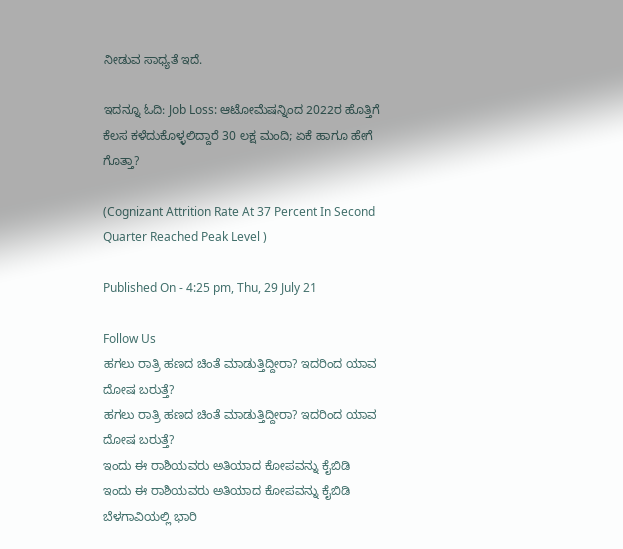ನೀಡುವ ಸಾಧ್ಯತೆ ಇದೆ.

ಇದನ್ನೂ ಓದಿ: Job Loss: ಆಟೋಮೆಷನ್ನಿಂದ 2022ರ ಹೊತ್ತಿಗೆ ಕೆಲಸ ಕಳೆದುಕೊಳ್ಳಲಿದ್ದಾರೆ 30 ಲಕ್ಷ ಮಂದಿ; ಏಕೆ ಹಾಗೂ ಹೇಗೆ ಗೊತ್ತಾ?

(Cognizant Attrition Rate At 37 Percent In Second Quarter Reached Peak Level )

Published On - 4:25 pm, Thu, 29 July 21

Follow Us
ಹಗಲು ರಾತ್ರಿ ಹಣದ ಚಿಂತೆ ಮಾಡುತ್ತಿದ್ದೀರಾ? ಇದರಿಂದ ಯಾವ ದೋಷ ಬರುತ್ತೆ?
ಹಗಲು ರಾತ್ರಿ ಹಣದ ಚಿಂತೆ ಮಾಡುತ್ತಿದ್ದೀರಾ? ಇದರಿಂದ ಯಾವ ದೋಷ ಬರುತ್ತೆ?
ಇಂದು ಈ ರಾಶಿಯವರು ಅತಿಯಾದ ಕೋಪವನ್ನು ಕೈಬಿಡಿ
ಇಂದು ಈ ರಾಶಿಯವರು ಅತಿಯಾದ ಕೋಪವನ್ನು ಕೈಬಿಡಿ
ಬೆಳಗಾವಿಯಲ್ಲಿ ಭಾರಿ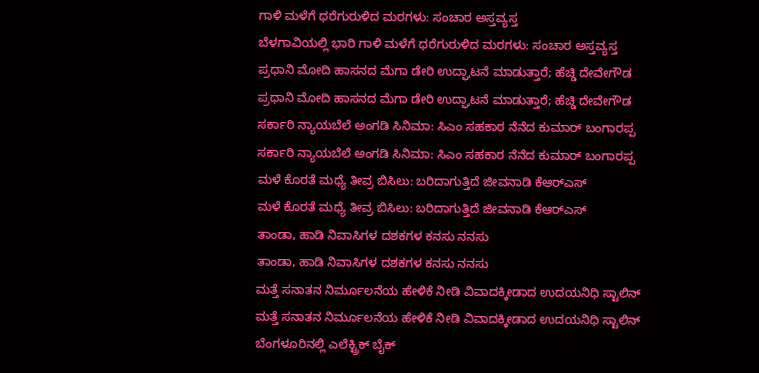ಗಾಳಿ ಮಳೆಗೆ ಧರೆಗುರುಳಿದ ಮರಗಳು: ಸಂಚಾರ ಅಸ್ತವ್ಯಸ್ತ
ಬೆಳಗಾವಿಯಲ್ಲಿ ಭಾರಿ ಗಾಳಿ ಮಳೆಗೆ ಧರೆಗುರುಳಿದ ಮರಗಳು: ಸಂಚಾರ ಅಸ್ತವ್ಯಸ್ತ
ಪ್ರಧಾನಿ ಮೋದಿ ಹಾಸನದ ಮೆಗಾ ಡೇರಿ ಉದ್ಘಾಟನೆ ಮಾಡುತ್ತಾರೆ; ಹೆಚ್ಡಿ ದೇವೇಗೌಡ
ಪ್ರಧಾನಿ ಮೋದಿ ಹಾಸನದ ಮೆಗಾ ಡೇರಿ ಉದ್ಘಾಟನೆ ಮಾಡುತ್ತಾರೆ; ಹೆಚ್ಡಿ ದೇವೇಗೌಡ
ಸರ್ಕಾರಿ ನ್ಯಾಯಬೆಲೆ ಅಂಗಡಿ ಸಿನಿಮಾ: ಸಿಎಂ ಸಹಕಾರ ನೆನೆದ ಕುಮಾರ್ ಬಂಗಾರಪ್ಪ
ಸರ್ಕಾರಿ ನ್ಯಾಯಬೆಲೆ ಅಂಗಡಿ ಸಿನಿಮಾ: ಸಿಎಂ ಸಹಕಾರ ನೆನೆದ ಕುಮಾರ್ ಬಂಗಾರಪ್ಪ
ಮಳೆ ಕೊರತೆ ಮಧ್ಯೆ ತೀವ್ರ ಬಿಸಿಲು: ಬರಿದಾಗುತ್ತಿದೆ ಜೀವನಾಡಿ ಕೆಆರ್‌ಎಸ್
ಮಳೆ ಕೊರತೆ ಮಧ್ಯೆ ತೀವ್ರ ಬಿಸಿಲು: ಬರಿದಾಗುತ್ತಿದೆ ಜೀವನಾಡಿ ಕೆಆರ್‌ಎಸ್
ತಾಂಡಾ, ಹಾಡಿ ನಿವಾಸಿಗಳ ದಶಕಗಳ ಕನಸು ನನಸು
ತಾಂಡಾ, ಹಾಡಿ ನಿವಾಸಿಗಳ ದಶಕಗಳ ಕನಸು ನನಸು
ಮತ್ತೆ ಸನಾತನ ನಿರ್ಮೂಲನೆಯ ಹೇಳಿಕೆ ನೀಡಿ ವಿವಾದಕ್ಕೀಡಾದ ಉದಯನಿಧಿ ಸ್ಟಾಲಿನ್
ಮತ್ತೆ ಸನಾತನ ನಿರ್ಮೂಲನೆಯ ಹೇಳಿಕೆ ನೀಡಿ ವಿವಾದಕ್ಕೀಡಾದ ಉದಯನಿಧಿ ಸ್ಟಾಲಿನ್
ಬೆಂಗಳೂರಿನಲ್ಲಿ ಎಲೆಕ್ಟ್ರಿಕ್ ಬೈಕ್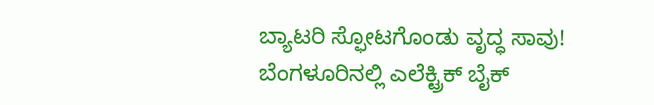ಬ್ಯಾಟರಿ ಸ್ಫೋಟಗೊಂಡು ವೃದ್ಧ ಸಾವು!
ಬೆಂಗಳೂರಿನಲ್ಲಿ ಎಲೆಕ್ಟ್ರಿಕ್ ಬೈಕ್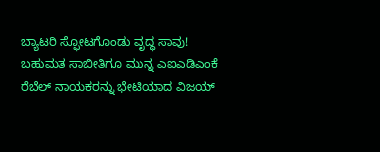ಬ್ಯಾಟರಿ ಸ್ಫೋಟಗೊಂಡು ವೃದ್ಧ ಸಾವು!
ಬಹುಮತ ಸಾಬೀತಿಗೂ ಮುನ್ನ ಎಐಎಡಿಎಂಕೆ ರೆಬೆಲ್ ನಾಯಕರನ್ನು ಭೇಟಿಯಾದ ವಿಜಯ್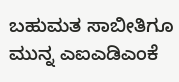ಬಹುಮತ ಸಾಬೀತಿಗೂ ಮುನ್ನ ಎಐಎಡಿಎಂಕೆ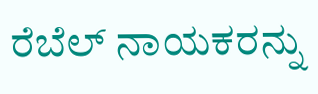ರೆಬೆಲ್ ನಾಯಕರನ್ನು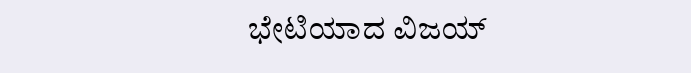ಭೇಟಿಯಾದ ವಿಜಯ್